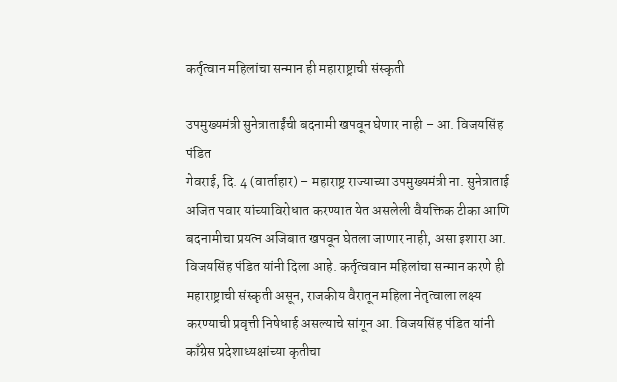कर्तृत्वान महिलांचा सन्मान ही महाराष्ट्राची संस्कृती

उपमुख्यमंत्री सुनेत्राताईंची बदनामी खपवून घेणार नाही – आ. विजयसिंह पंडित
गेवराई, दि. 4 (वार्ताहार) – महाराष्ट्र राज्याच्या उपमुख्यमंत्री ना. सुनेत्राताई अजित पवार यांच्याविरोधात करण्यात येत असलेली वैयक्तिक टीका आणि बदनामीचा प्रयत्न अजिबात खपवून घेतला जाणार नाही, असा इशारा आ. विजयसिंह पंडित यांनी दिला आहे. कर्तृत्ववान महिलांचा सन्मान करणे ही महाराष्ट्राची संस्कृती असून, राजकीय वैरातून महिला नेतृत्वाला लक्ष्य करण्याची प्रवृत्ती निषेधार्ह असल्याचे सांगून आ. विजयसिंह पंडित यांनी काँग्रेस प्रदेशाध्यक्षांच्या कृतीचा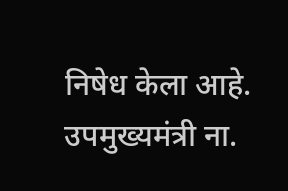निषेध केला आहे.
उपमुख्यमंत्री ना.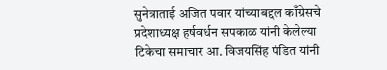सुनेत्राताई अजित पवार यांच्याबद्दल काँग्रेसचे प्रदेशाध्यक्ष हर्षवर्धन सपकाळ यांनी केलेल्या टिकेचा समाचार आ. विजयसिंह पंडित यांनी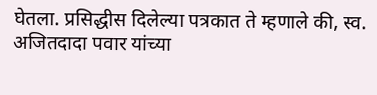घेतला. प्रसिद्धीस दिलेल्या पत्रकात ते म्हणाले की, स्व. अजितदादा पवार यांच्या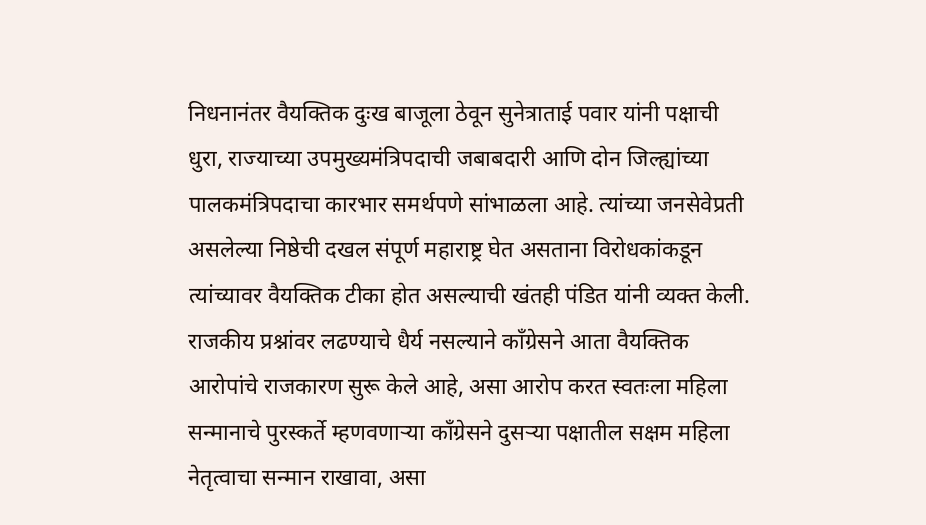निधनानंतर वैयक्तिक दुःख बाजूला ठेवून सुनेत्राताई पवार यांनी पक्षाची धुरा, राज्याच्या उपमुख्यमंत्रिपदाची जबाबदारी आणि दोन जिल्ह्यांच्या पालकमंत्रिपदाचा कारभार समर्थपणे सांभाळला आहे. त्यांच्या जनसेवेप्रती असलेल्या निष्ठेची दखल संपूर्ण महाराष्ट्र घेत असताना विरोधकांकडून त्यांच्यावर वैयक्तिक टीका होत असल्याची खंतही पंडित यांनी व्यक्त केली.
राजकीय प्रश्नांवर लढण्याचे धैर्य नसल्याने काँग्रेसने आता वैयक्तिक आरोपांचे राजकारण सुरू केले आहे, असा आरोप करत स्वतःला महिला सन्मानाचे पुरस्कर्ते म्हणवणाऱ्या काँग्रेसने दुसऱ्या पक्षातील सक्षम महिला नेतृत्वाचा सन्मान राखावा, असा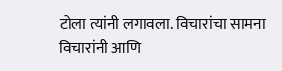टोला त्यांनी लगावला. विचारांचा सामना विचारांनी आणि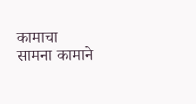कामाचा सामना कामाने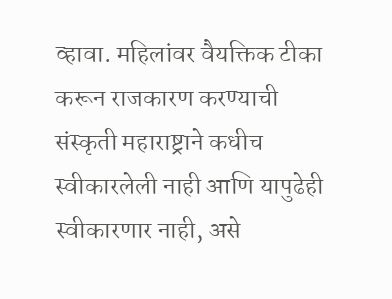व्हावा. महिलांवर वैयक्तिक टीका करून राजकारण करण्याची संस्कृती महाराष्ट्राने कधीच स्वीकारलेली नाही आणि यापुढेही स्वीकारणार नाही, असे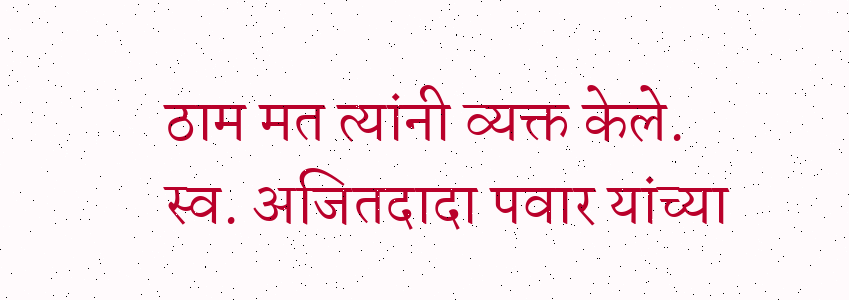ठाम मत त्यांनी व्यक्त केले.
स्व. अजितदादा पवार यांच्या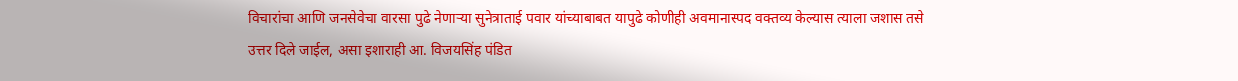विचारांचा आणि जनसेवेचा वारसा पुढे नेणाऱ्या सुनेत्राताई पवार यांच्याबाबत यापुढे कोणीही अवमानास्पद वक्तव्य केल्यास त्याला जशास तसे उत्तर दिले जाईल, असा इशाराही आ. विजयसिंह पंडित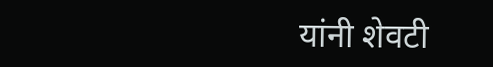यांनी शेवटी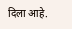दिला आहे.